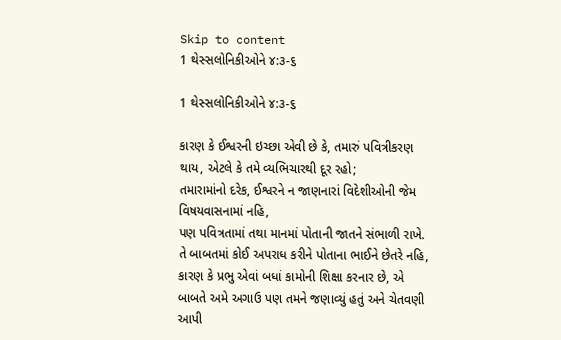Skip to content
1 થેસ્સલોનિકીઓને ૪:૩-૬

1 થેસ્સલોનિકીઓને ૪:૩-૬

કારણ કે ઈશ્વરની ઇચ્છા એવી છે કે, તમારું પવિત્રીકરણ થાય, એટલે કે તમે વ્યભિચારથી દૂર રહો;
તમારામાંનો દરેક, ઈશ્વરને ન જાણનારાં વિદેશીઓની જેમ વિષયવાસનામાં નહિ,
પણ પવિત્રતામાં તથા માનમાં પોતાની જાતને સંભાળી રાખે.
તે બાબતમાં કોઈ અપરાધ કરીને પોતાના ભાઈને છેતરે નહિ, કારણ કે પ્રભુ એવાં બધાં કામોની શિક્ષા કરનાર છે, એ બાબતે અમે અગાઉ પણ તમને જણાવ્યું હતું અને ચેતવણી આપી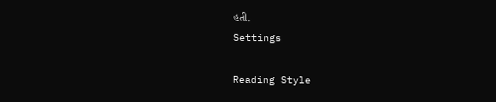હતી.
Settings

Reading Style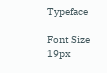Typeface

Font Size 19px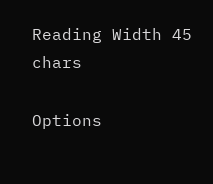Reading Width 45 chars

Options